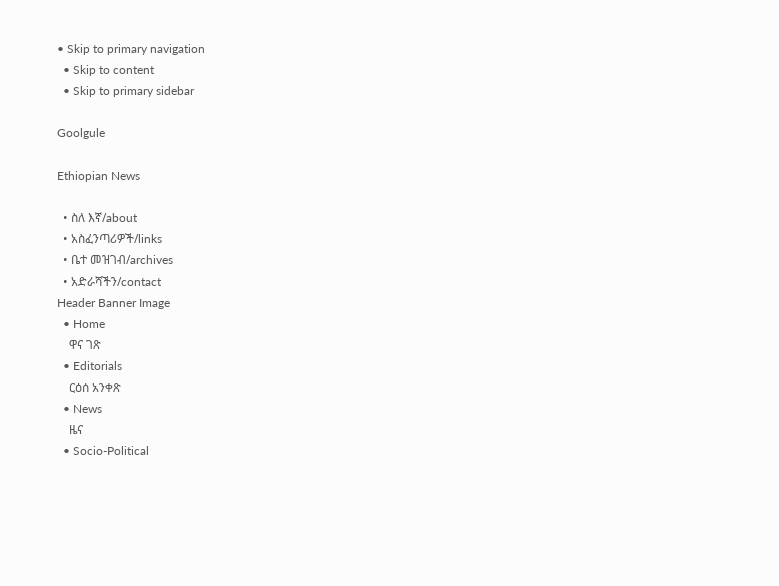• Skip to primary navigation
  • Skip to content
  • Skip to primary sidebar

Goolgule

Ethiopian News

  • ስለ እኛ/about
  • አስፈንጣሪዎች/links
  • ቤተ መዝገብ/archives
  • አድራሻችን/contact
Header Banner Image
  • Home
    ዋና ገጽ
  • Editorials
    ርዕሰ አንቀጽ
  • News
    ዜና
  • Socio-Political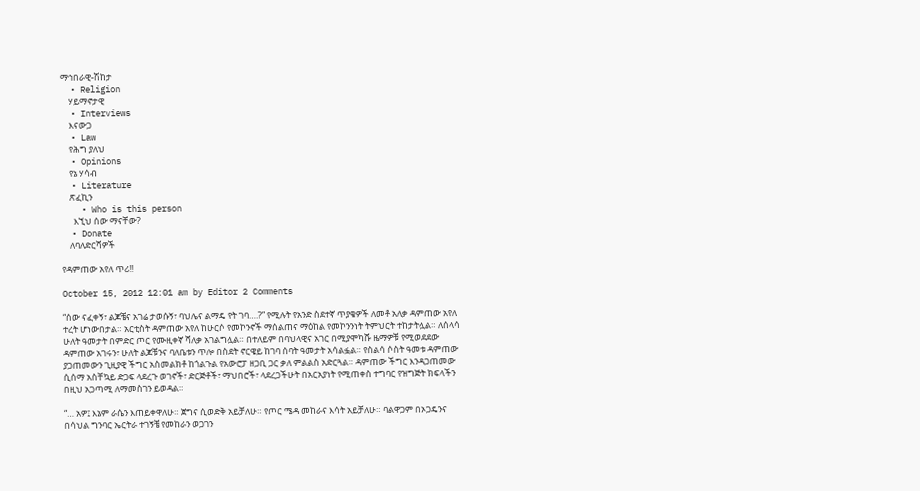ማኅበራዊ-ሽከታ
  • Religion
    ሃይማኖታዊ
  • Interviews
    እናውጋ
  • Law
    የሕግ ያለህ
  • Opinions
    የኔ ሃሳብ
  • Literature
    ጽፈኪን
    • Who is this person
      እኚህ ሰው ማናቸው?
  • Donate
    ለባለድርሻዎች

የዳምጠው አየለ ጥሪ!!

October 15, 2012 12:01 am by Editor 2 Comments

“ሰው ናፈቀኝ፣ ልጆቼና አገሬ ታወሱኝ፣ ባህሌና ልማዴ የት ገባ….?” የሚሉት የአንድ ስደተኛ ጥያቄዎች ለመቶ አለቃ ዳምጠው አየለ ተረት ሆነውበታል። አርቲስት ዳምጠው አየለ ከሁርሶ የመኮንኖች ማሰልጠና ማዕከል የመኮንንነት ትምህርት ተከታትሏል። ለሰላሳ ሁለት ዓመታት በምድር ጦር የሙዚቀኛ ሻለቃ አገልግሏል። በተለይም በባህላዊና አገር በሚያሞካሹ ዜማዎቹ የሚወደደው ዳምጠው አገሩን፣ ሁለት ልጆቹንና ባለቤቱን ጥሎ በስደት ኖርዌይ ከገባ ሰባት ዓመታት አሳልፏል። የስልሳ ሶስት ዓመቱ ዳምጠው ያጋጠመውን ጊዚያዊ ችግር አስመልክቶ ከጎልጉል የአውሮፓ ዘጋቢ ጋር ቃለ ምልልስ አድርጓል። ዳምጠው ችግር እንዳጋጠመው ሲሰማ አስቸኳይ ድጋፍ ላደረጉ ወገኖች፣ ድርጅቶች፣ ማህበሮች፣ ላደረጋችሁት በአርአያነት የሚጠቀስ ተግባር የዝግጅት ክፍላችን በዚህ አጋጣሚ ለማመስገን ይወዳል።

“… አዎ፤ እኔም ራሴን እጠይቀዋለሁ። ጀግና ሲወድቅ አይቻለሁ። የጦር ሜዳ መከራና እሳት አይቻለሁ። ባልዋጋም በኦጋዴንና በሳህል ግንባር ኤርትራ ተገኝቼ የመከራን ወጋገን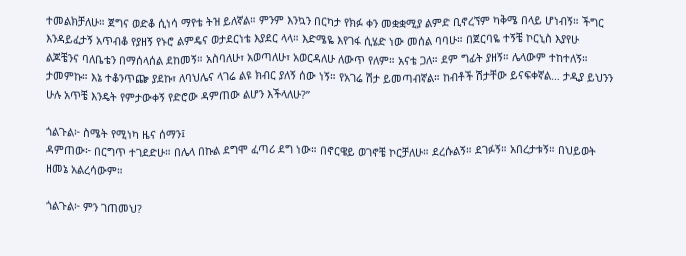ተመልክቻለሁ። ጀግና ወድቆ ሲነሳ ማየቴ ትዝ ይለኛል። ምንም እንኳን በርካታ የክፉ ቀን መቋቋሚያ ልምድ ቢኖረኘም ካቅሜ በላይ ሆነብኝ። ችግር እንዳይፈታኝ አጥብቆ የያዘኝ የኑሮ ልምዴና ወታደርነቴ እያደር ላላ። እድሜዬ እየገፋ ሲሄድ ነው መሰል ባባሁ። በጀርባዬ ተኝቼ ኮርኒስ እያየሁ ልጆቼንና ባለቤቴን በማሰላሰል ደከመኝ። አስባለሁ፣ አወጣለሁ፣ አወርዳለሁ ለውጥ የለም። አናቴ ጋለ። ደም ግፊት ያዘኝ። ሌላውም ተከተለኝ። ታመምኩ። እኔ ተቆንጥጬ ያደኩ፣ ለባህሌና ላገሬ ልዩ ክብር ያለኝ ሰው ነኝ። የአገሬ ሽታ ይመጣብኛል። ከብቶች ሽታቸው ይናፍቀኛል… ታዲያ ይህንን ሁሉ አጥቼ እንዴት የምታውቀኝ የድሮው ዳምጠው ልሆን እችላለሁ?”

ጎልጉል፦ ስሜት የሚነካ ዜና ሰማን፤
ዳምጠው፦ በርግጥ ተገደድሁ። በሌላ በኩል ደግሞ ፈጣሪ ደግ ነው። በኖርዌይ ወገኖቼ ኮርቻለሁ። ደረሱልኝ። ደገፉኝ። አበረታቱኝ። በህይወት ዘመኔ አልረሳውም።

ጎልጉል፦ ምን ገጠመህ?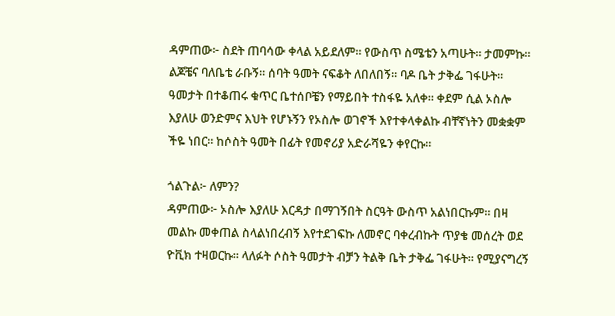ዳምጠው፦ ስደት ጠባሳው ቀላል አይደለም። የውስጥ ስሜቴን አጣሁት። ታመምኩ። ልጆቼና ባለቤቴ ራቡኝ። ሰባት ዓመት ናፍቆት ለበለበኝ። ባዶ ቤት ታቅፌ ገፋሁት። ዓመታት በተቆጠሩ ቁጥር ቤተሰቦቼን የማይበት ተስፋዬ አለቀ። ቀደም ሲል ኦስሎ እያለሁ ወንድምና እህት የሆኑኝን የኦስሎ ወገኖች እየተቀላቀልኩ ብቸኛነትን መቋቋም ችዬ ነበር። ከሶስት ዓመት በፊት የመኖሪያ አድራሻዬን ቀየርኩ።

ጎልጉል፦ ለምን?
ዳምጠው፦ ኦስሎ እያለሁ እርዳታ በማገኝበት ስርዓት ውስጥ አልነበርኩም። በዛ መልኩ መቀጠል ስላልነበረብኝ እየተደገፍኩ ለመኖር ባቀረብኩት ጥያቄ መሰረት ወደ ዮቪክ ተዛወርኩ። ላለፉት ሶስት ዓመታት ብቻን ትልቅ ቤት ታቅፌ ገፋሁት። የሚያናግረኝ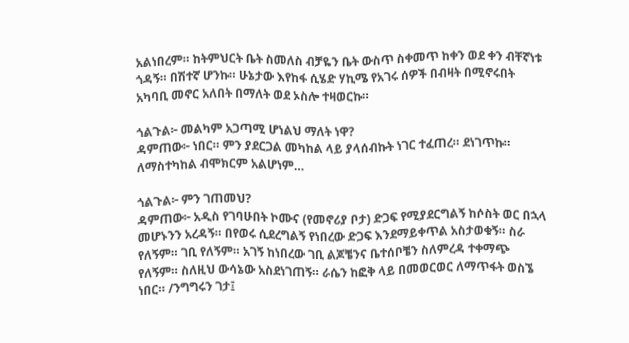አልነበረም። ከትምህርት ቤት ስመለስ ብቻዬን ቤት ውስጥ ስቀመጥ ከቀን ወደ ቀን ብቸኛነቱ ጎዳኝ። በሽተኛ ሆንኩ። ሁኔታው እየከፋ ሲሄድ ሃኪሜ የአገሩ ሰዎች በብዛት በሚኖሩበት አካባቢ መኖር አለበት በማለት ወደ ኦስሎ ተዛወርኩ።

ጎልጉል፦ መልካም አጋጣሚ ሆነልህ ማለት ነዋ?
ዳምጠው፦ ነበር። ምን ያደርጋል መካከል ላይ ያላሰብኩት ነገር ተፈጠረ። ደነገጥኩ። ለማስተካከል ብሞክርም አልሆነም…

ጎልጉል፦ ምን ገጠመህ?
ዳምጠው፦ አዲስ የገባሁበት ኮሙና (የመኖሪያ ቦታ) ድጋፍ የሚያደርግልኝ ከሶስት ወር በኋላ መሆኑንን አረዳኝ። በየወሩ ሲደረግልኝ የነበረው ድጋፍ እንደማይቀጥል አስታወቁኝ። ስራ የለኝም። ገቢ የለኝም። አገኝ ከነበረው ገቢ ልጆቼንና ቤተሰቦቼን ስለምረዳ ተቀማጭ የለኝም። ስለዚህ ውሳኔው አስደነገጠኝ። ራሴን ከፎቅ ላይ በመወርወር ለማጥፋት ወስኜ ነበር። /ንግግሩን ገታ፤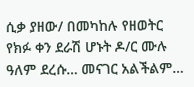ሲቃ ያዘው/ በመካከሉ የዘወትር የክፉ ቀን ደራሽ ሆኑት ዶ/ር ሙሉ ዓለም ደረሱ… መናገር አልችልም…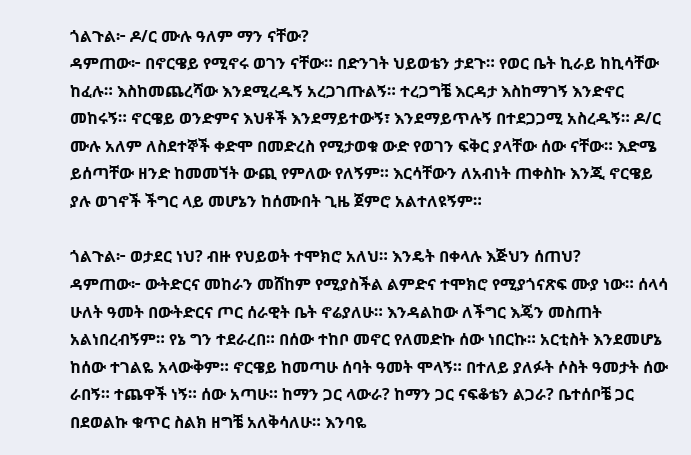ጎልጉል፦ ዶ/ር ሙሉ ዓለም ማን ናቸው?
ዳምጠው፦ በኖርዌይ የሚኖሩ ወገን ናቸው። በድንገት ህይወቴን ታደጉ። የወር ቤት ኪራይ ከኪሳቸው ከፈሉ። እስከመጨረሻው እንደሚረዱኝ አረጋገጡልኝ። ተረጋግቼ እርዳታ እስከማገኝ እንድኖር መከሩኝ። ኖርዌይ ወንድምና እህቶች እንደማይተውኝ፣ እንደማይጥሉኝ በተደጋጋሚ አስረዱኝ። ዶ/ር ሙሉ አለም ለስደተኞች ቀድሞ በመድረስ የሚታወቁ ውድ የወገን ፍቅር ያላቸው ሰው ናቸው። እድሜ ይሰጣቸው ዘንድ ከመመኘት ውጪ የምለው የለኝም። እርሳቸውን ለአብነት ጠቀስኩ እንጂ ኖርዌይ ያሉ ወገኖች ችግር ላይ መሆኔን ከሰሙበት ጊዜ ጀምሮ አልተለዩኝም።

ጎልጉል፦ ወታደር ነህ? ብዙ የህይወት ተሞክሮ አለህ። እንዴት በቀላሉ እጅህን ሰጠህ?
ዳምጠው፦ ውትድርና መከራን መሸከም የሚያስችል ልምድና ተሞክሮ የሚያጎናጽፍ ሙያ ነው። ሰላሳ ሁለት ዓመት በውትድርና ጦር ሰራዊት ቤት ኖሬያለሁ። እንዳልከው ለችግር እጄን መስጠት አልነበረብኝም። የኔ ግን ተደራረበ። በሰው ተከቦ መኖር የለመድኩ ሰው ነበርኩ። አርቲስት እንደመሆኔ ከሰው ተገልዬ አላውቅም። ኖርዌይ ከመጣሁ ሰባት ዓመት ሞላኝ። በተለይ ያለፉት ሶስት ዓመታት ሰው ራበኝ። ተጨዋች ነኝ። ሰው አጣሁ። ከማን ጋር ላውራ? ከማን ጋር ናፍቆቴን ልጋራ? ቤተሰቦቼ ጋር በደወልኩ ቁጥር ስልክ ዘግቼ አለቅሳለሁ። እንባዬ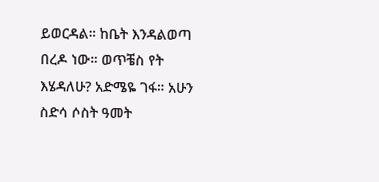ይወርዳል። ከቤት እንዳልወጣ በረዶ ነው። ወጥቼስ የት እሄዳለሁ? አድሜዬ ገፋ። አሁን ስድሳ ሶስት ዓመት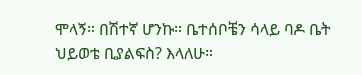ሞላኝ። በሽተኛ ሆንኩ። ቤተሰቦቼን ሳላይ ባዶ ቤት ህይወቴ ቢያልፍስ? እላለሁ።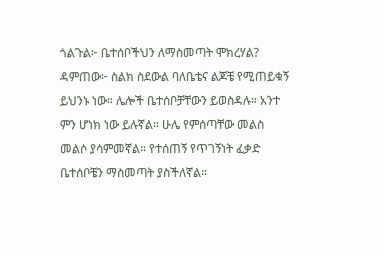ጎልጉል፦ ቤተሰቦችህን ለማስመጣት ሞክረሃል?
ዳምጠው፦ ስልክ ስደውል ባለቤቴና ልጆቼ የሚጠይቁኝ ይህንኑ ነው። ሌሎች ቤተሰቦቻቸውን ይወስዳሉ። አንተ ምን ሆነክ ነው ይሉኛል። ሁሌ የምሰጣቸው መልስ መልሶ ያሳምመኛል። የተሰጠኝ የጥገኝነት ፈቃድ ቤተሰቦቼን ማስመጣት ያስችለኛል።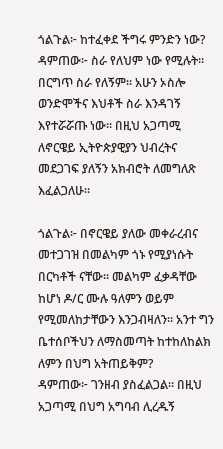ጎልጉል፦ ከተፈቀደ ችግሩ ምንድን ነው?
ዳምጠው፦ ስራ የለህም ነው የሚሉት። በርግጥ ስራ የለኝም። አሁን ኦስሎ ወንድሞችና እህቶች ስራ እንዳገኝ እየተሯሯጡ ነው። በዚህ አጋጣሚ ለኖርዌይ ኢትዮጵያዊያን ህብረትና መደጋገፍ ያለኝን አክብሮት ለመግለጽ እፈልጋለሁ።

ጎልጉል፦ በኖርዌይ ያለው መቀራረብና መተጋገዝ በመልካም ጎኑ የሚያነሱት በርካቶች ናቸው። መልካም ፈቃዳቸው ከሆነ ዶ/ር ሙሉ ዓለምን ወይም የሚመለከታቸውን እንጋብዛለን። አንተ ግን ቤተሰቦችህን ለማስመጣት ከተከለከልክ ለምን በህግ አትጠይቅም?
ዳምጠው፦ ገንዘብ ያስፈልጋል። በዚህ አጋጣሚ በህግ አግባብ ሊረዱኝ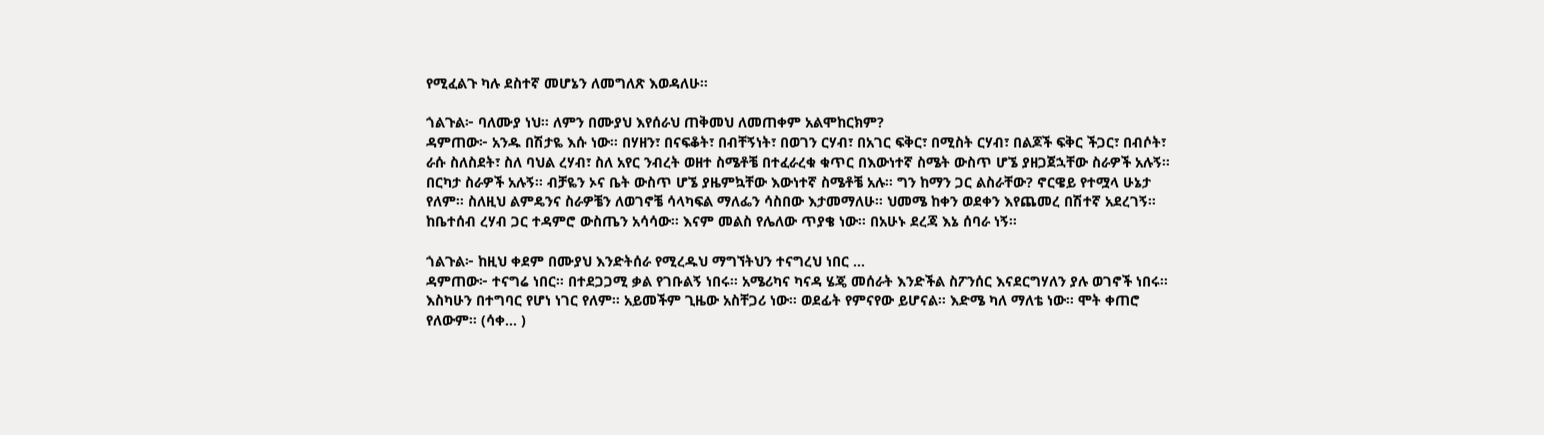የሚፈልጉ ካሉ ደስተኛ መሆኔን ለመግለጽ እወዳለሁ።

ጎልጉል፦ ባለሙያ ነህ። ለምን በሙያህ እየሰራህ ጠቅመህ ለመጠቀም አልሞከርክም?
ዳምጠው፦ አንዱ በሽታዬ እሱ ነው። በሃዘን፣ በናፍቆት፣ በብቸኝነት፣ በወገን ርሃብ፣ በአገር ፍቅር፣ በሚስት ርሃብ፣ በልጆች ፍቅር ችጋር፣ በብሶት፣ ራሱ ስለስደት፣ ስለ ባህል ረሃብ፣ ስለ አየር ንብረት ወዘተ ስሜቶቼ በተፈራረቁ ቁጥር በእውነተኛ ስሜት ውስጥ ሆኜ ያዘጋጀኋቸው ስራዎች አሉኝ። በርካታ ስራዎች አሉኝ። ብቻዬን ኦና ቤት ውስጥ ሆኜ ያዜምኳቸው እውነተኛ ስሜቶቼ አሉ። ግን ከማን ጋር ልስራቸው? ኖርዌይ የተሟላ ሁኔታ የለም። ስለዚህ ልምዴንና ስራዎቼን ለወገኖቼ ሳላካፍል ማለፌን ሳስበው እታመማለሁ። ህመሜ ከቀን ወደቀን እየጨመረ በሽተኛ አደረገኝ። ከቤተሰብ ረሃብ ጋር ተዳምሮ ውስጤን አሳሳው። እናም መልስ የሌለው ጥያቄ ነው። በአሁኑ ደረጃ እኔ ሰባራ ነኝ።

ጎልጉል፦ ከዚህ ቀደም በሙያህ እንድትሰራ የሚረዱህ ማግኘትህን ተናግረህ ነበር …
ዳምጠው፦ ተናግሬ ነበር። በተደጋጋሚ ቃል የገቡልኝ ነበሩ። አሜሪካና ካናዳ ሄጄ መሰራት እንድችል ስፖንሰር እናደርግሃለን ያሉ ወገኖች ነበሩ። እስካሁን በተግባር የሆነ ነገር የለም። አይመችም ጊዜው አስቸጋሪ ነው። ወደፊት የምናየው ይሆናል። እድሜ ካለ ማለቴ ነው። ሞት ቀጠሮ የለውም። (ሳቀ… )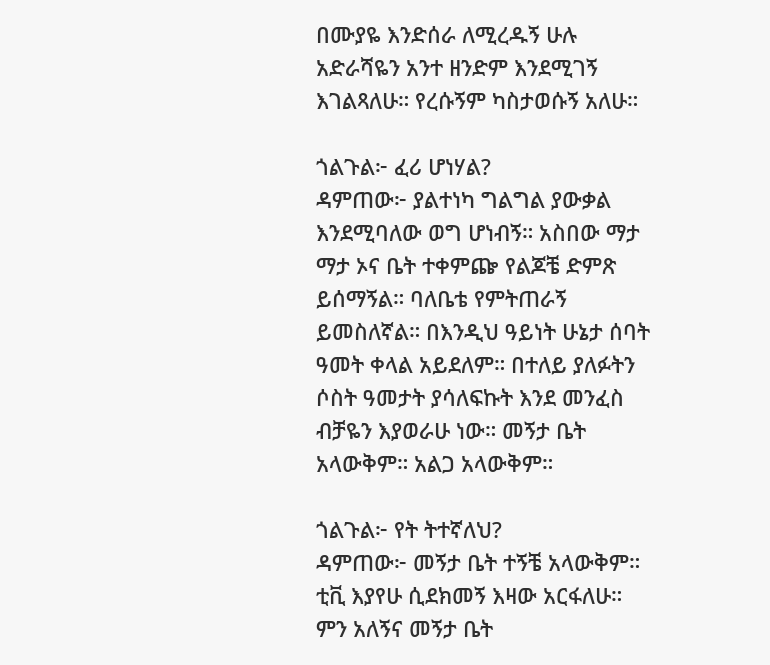በሙያዬ እንድሰራ ለሚረዱኝ ሁሉ አድራሻዬን አንተ ዘንድም እንደሚገኝ እገልጻለሁ። የረሱኝም ካስታወሱኝ አለሁ።

ጎልጉል፦ ፈሪ ሆነሃል?
ዳምጠው፦ ያልተነካ ግልግል ያውቃል እንደሚባለው ወግ ሆነብኝ። አስበው ማታ ማታ ኦና ቤት ተቀምጬ የልጆቼ ድምጽ ይሰማኝል። ባለቤቴ የምትጠራኝ ይመስለኛል። በእንዲህ ዓይነት ሁኔታ ሰባት ዓመት ቀላል አይደለም። በተለይ ያለፉትን ሶስት ዓመታት ያሳለፍኩት እንደ መንፈስ ብቻዬን እያወራሁ ነው። መኝታ ቤት አላውቅም። አልጋ አላውቅም።

ጎልጉል፦ የት ትተኛለህ?
ዳምጠው፦ መኝታ ቤት ተኝቼ አላውቅም። ቲቪ እያየሁ ሲደክመኝ እዛው አርፋለሁ። ምን አለኝና መኝታ ቤት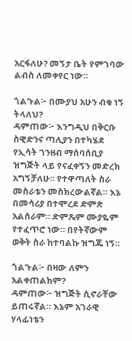አርፋለሁ? መኝታ ቤት የምገባው ልብስ ለመቀየር ነው።

ጎልጉል፦ በሙያህ አሁን ብቁ ነኝ ትላለህ?
ዳምጠው፦ እንግዲህ በቅርቡ ስዊድንና ጣሊያን በተካሄደ የኢሳት ገንዘብ ማሰባሰቢያ ዝግጅት ላይ የናፈቀኝን መድረክ አግኝቻለሁ። የተዋጣለት ስራ መስራቴን መስክረውልኛል። እኔ በመሳሪያ በተሞረደ ድምጽ አልሰራም። ድምጼም ሙያዬም የተፈጥሮ ነው። በየትኛውም ወቅት ስራ ከተባልኩ ዝግጁ ነኝ።

ጎልጉል፦ በዛው ለምን አልቀጠልክም?
ዳምጠው፦ ዝግጅት ሲኖራቸው ይጠሩኛል። እኔም አገራዊ ሃላፊነቴን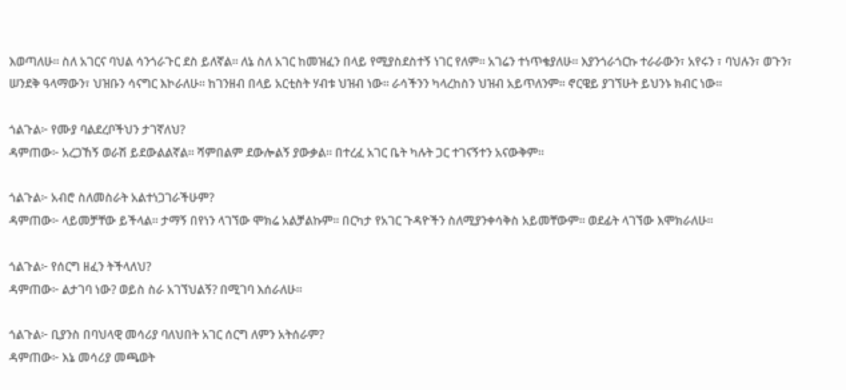እወጣለሁ። ስለ አገርና ባህል ሳንጎራጉር ደስ ይለኛል። ለኔ ስለ አገር ከመዝፈን በላይ የሚያስደስተኝ ነገር የለም። አገሬን ተነጥቄያለሁ። እያንጎራጎርኩ ተራራውን፣ አየሩን ፣ ባህሉን፣ ወጉን፣ ሠንደቅ ዓላማውን፣ ህዝቡን ሳናግር እኮራለሁ። ከገንዘብ በላይ አርቲስት ሃብቱ ህዝብ ነው። ራሳችንን ካላረከስን ህዝብ አይጥለንም። ኖርዌይ ያገኘሁት ይህንኑ ክብር ነው።

ጎልጉል፦ የሙያ ባልደረቦችህን ታገኛለህ?
ዳምጠው፦ አረጋኸኝ ወራሽ ይደውልልኛል። ሻምበልም ደውሎልኝ ያውቃል። በተረፈ አገር ቤት ካሉት ጋር ተገናኝተን አናውቅም።

ጎልጉል፦ አብሮ ስለመስራት አልተነጋገራችሁም?
ዳምጠው፦ ላይመቻቸው ይችላል። ታማኝ በየነን ላገኘው ሞክሬ አልቻልኩም። በርካታ የአገር ጉዳዮችን ስለሚያንቀሳቅስ አይመቸውም። ወደፊት ላገኘው እሞክራለሁ።

ጎልጉል፦ የሰርግ ዘፈን ትችላለህ?
ዳምጠው፦ ልታገባ ነው? ወይስ ስራ አገኘህልኝ? በሚገባ እሰራለሁ።

ጎልጉል፦ ቢያንስ በባህላዊ መሳሪያ ባለህበት አገር ሰርግ ለምን አትሰራም?
ዳምጠው፦ እኔ መሳሪያ መጫወት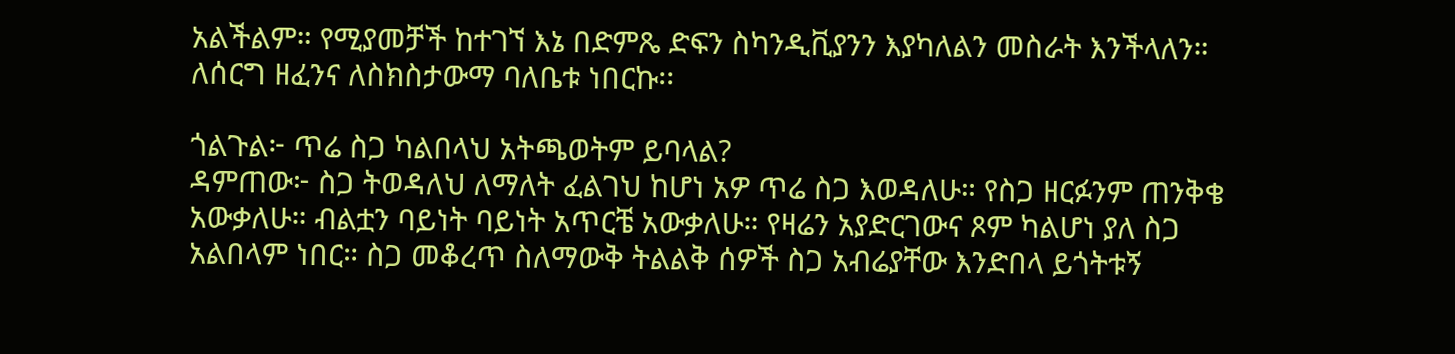አልችልም። የሚያመቻች ከተገኘ እኔ በድምጼ ድፍን ስካንዲቪያንን እያካለልን መስራት እንችላለን። ለሰርግ ዘፈንና ለስክስታውማ ባለቤቱ ነበርኩ፡፡

ጎልጉል፦ ጥሬ ስጋ ካልበላህ አትጫወትም ይባላል?
ዳምጠው፦ ስጋ ትወዳለህ ለማለት ፈልገህ ከሆነ አዎ ጥሬ ስጋ እወዳለሁ። የስጋ ዘርፉንም ጠንቅቄ አውቃለሁ። ብልቷን ባይነት ባይነት አጥርቼ አውቃለሁ። የዛሬን አያድርገውና ጾም ካልሆነ ያለ ስጋ አልበላም ነበር። ስጋ መቆረጥ ስለማውቅ ትልልቅ ሰዎች ስጋ አብሬያቸው እንድበላ ይጎትቱኝ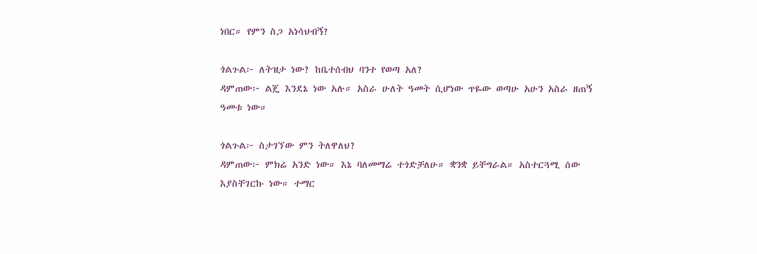ነበር። የምን ስጋ አነሳህብኝ?

ጎልጉል፦ ለትዝታ ነው? ከቤተሰብህ ባንተ የወጣ አለ?
ዳምጠው፦ ልጄ እንደኔ ነው አሉ። አስራ ሁለት ዓመት ሲሆነው ጥዬው ወጣሁ አሁን አስራ ዘጠኝ ዓመቱ ነው።

ጎልጉል፦ ስታገኘው ምን ትለዋለህ?
ዳምጠው፦ ምክሬ አንድ ነው። እኔ ባለመማሬ ተጎድቻለሁ። ቋንቋ ይቸግራል። አስተርጓሚ ሰው እያስቸገርኩ ነው። ተማር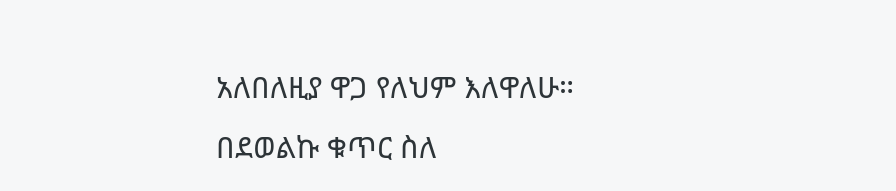አለበለዚያ ዋጋ የለህም እለዋለሁ። በደወልኩ ቁጥር ስለ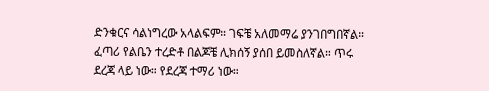ድንቁርና ሳልነግረው አላልፍም። ገፍቼ አለመማሬ ያንገበግበኛል። ፈጣሪ የልቤን ተረድቶ በልጆቼ ሊክሰኝ ያሰበ ይመስለኛል። ጥሩ ደረጃ ላይ ነው። የደረጃ ተማሪ ነው።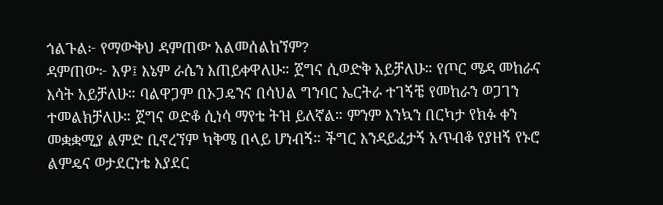ጎልጉል፦ የማውቅህ ዳምጠው አልመሰልከኘም?
ዳምጠው፦ አዎ፤ እኔም ራሴን እጠይቀዋለሁ። ጀግና ሲወድቅ አይቻለሁ። የጦር ሜዳ መከራና እሳት አይቻለሁ። ባልዋጋም በኦጋዴንና በሳህል ግንባር ኤርትራ ተገኝቼ የመከራን ወጋገን ተመልክቻለሁ። ጀግና ወድቆ ሲነሳ ማየቴ ትዝ ይለኛል። ምንም እንኳን በርካታ የክፉ ቀን መቋቋሚያ ልምድ ቢኖረኘም ካቅሜ በላይ ሆነብኝ። ችግር እንዳይፈታኝ አጥብቆ የያዘኝ የኑሮ ልምዴና ወታደርነቴ እያደር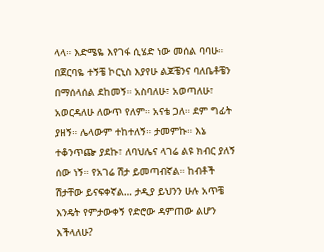ላላ። እድሜዬ እየገፋ ሲሄድ ነው መሰል ባባሁ። በጀርባዬ ተኝቼ ኮርኒስ እያየሁ ልጆቼንና ባለቤቶቼን በማሰላሰል ደከመኝ። አስባለሁ፣ አወጣለሁ፣ አወርዳለሁ ለውጥ የለም። አናቴ ጋለ። ደም ግፊት ያዘኝ። ሌላውም ተከተለኝ። ታመምኩ። እኔ ተቆንጥጬ ያደኩ፣ ለባህሌና ላገሬ ልዩ ክብር ያለኝ ሰው ነኝ። የአገሬ ሽታ ይመጣብኛል። ከብቶች ሽታቸው ይናፍቀኛል… ታዲያ ይህንን ሁሉ አጥቼ እንዴት የምታውቀኝ የድሮው ዳምጠው ልሆን እችላለሁ?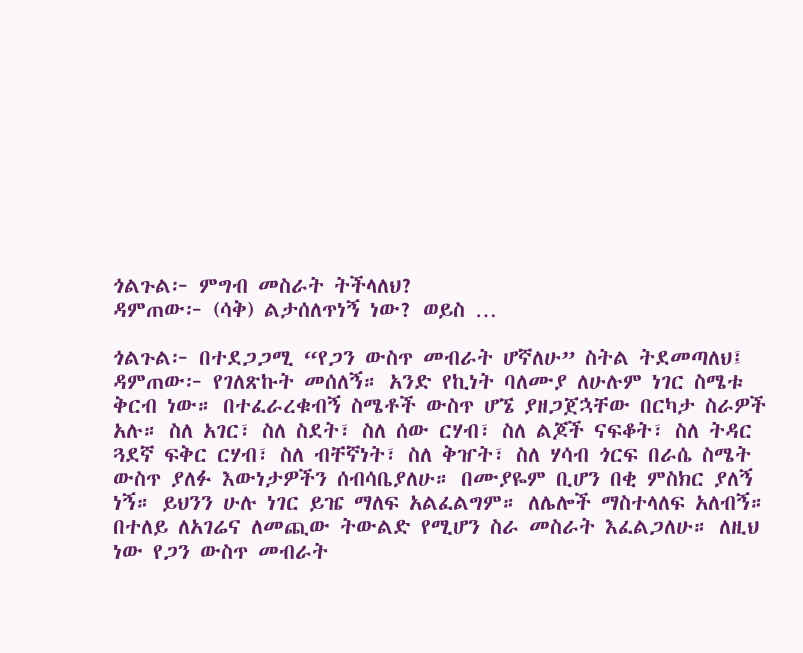ጎልጉል፦ ምግብ መስራት ትችላለህ?
ዳምጠው፦ (ሳቅ) ልታሰለጥነኝ ነው? ወይስ …

ጎልጉል፦ በተደጋጋሚ “የጋን ውስጥ መብራት ሆኛለሁ” ስትል ትደመጣለህ፤
ዳምጠው፦ የገለጽኩት መሰለኝ። አንድ የኪነት ባለሙያ ለሁሉም ነገር ስሜቱ ቅርብ ነው። በተፈራረቁብኝ ስሜቶች ውስጥ ሆኜ ያዘጋጀኋቸው በርካታ ስራዎች አሉ። ስለ አገር፣ ስለ ስደት፣ ስለ ሰው ርሃብ፣ ስለ ልጆች ናፍቆት፣ ስለ ትዳር ጓደኛ ፍቅር ርሃብ፣ ስለ ብቸኛነት፣ ስለ ቅዠት፣ ስለ ሃሳብ ጎርፍ በራሴ ስሜት ውስጥ ያለፉ እውነታዎችን ሰብሳቤያለሁ። በሙያዬም ቢሆን በቂ ምስክር ያለኝ ነኝ። ይህንን ሁሉ ነገር ይዤ ማለፍ አልፈልግም። ለሌሎች ማስተላለፍ አለብኝ። በተለይ ለአገሬና ለመጪው ትውልድ የሚሆን ስራ መስራት እፈልጋለሁ። ለዚህ ነው የጋን ውስጥ መብራት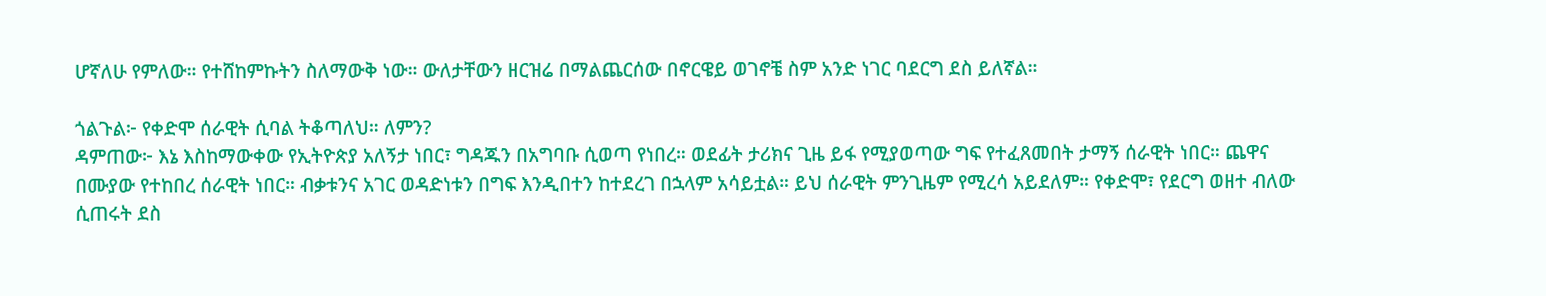ሆኛለሁ የምለው። የተሸከምኩትን ስለማውቅ ነው። ውለታቸውን ዘርዝሬ በማልጨርሰው በኖርዌይ ወገኖቼ ስም አንድ ነገር ባደርግ ደስ ይለኛል።

ጎልጉል፦ የቀድሞ ሰራዊት ሲባል ትቆጣለህ። ለምን?
ዳምጠው፦ እኔ እስከማውቀው የኢትዮጵያ አለኝታ ነበር፣ ግዳጁን በአግባቡ ሲወጣ የነበረ። ወደፊት ታሪክና ጊዜ ይፋ የሚያወጣው ግፍ የተፈጸመበት ታማኝ ሰራዊት ነበር። ጨዋና በሙያው የተከበረ ሰራዊት ነበር። ብቃቱንና አገር ወዳድነቱን በግፍ እንዲበተን ከተደረገ በኋላም አሳይቷል። ይህ ሰራዊት ምንጊዜም የሚረሳ አይደለም። የቀድሞ፣ የደርግ ወዘተ ብለው ሲጠሩት ደስ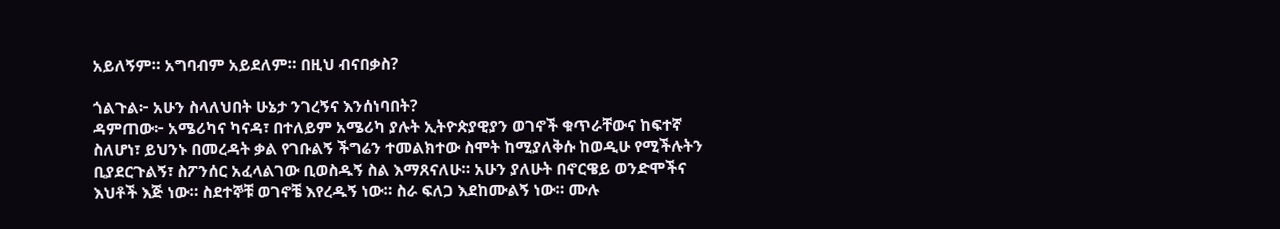አይለኝም። አግባብም አይደለም። በዚህ ብናበቃስ?

ጎልጉል፦ አሁን ስላለህበት ሁኔታ ንገረኝና እንሰነባበት?
ዳምጠው፦ አሜሪካና ካናዳ፣ በተለይም አሜሪካ ያሉት ኢትዮጵያዊያን ወገኖች ቁጥራቸውና ከፍተኛ ስለሆነ፣ ይህንኑ በመረዳት ቃል የገቡልኝ ችግሬን ተመልክተው ስሞት ከሚያለቅሱ ከወዲሁ የሚችሉትን ቢያደርጉልኝ፣ ስፖንሰር አፈላልገው ቢወስዱኝ ስል እማጸናለሁ። አሁን ያለሁት በኖርዌይ ወንድሞችና እህቶች እጅ ነው። ስደተኞቹ ወገኖቼ እየረዱኝ ነው። ስራ ፍለጋ እደከሙልኝ ነው። ሙሉ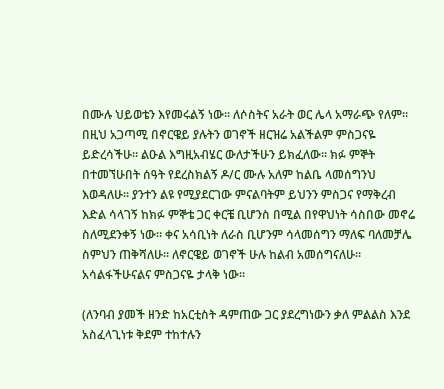በሙሉ ህይወቴን እየመሩልኝ ነው። ለሶስትና አራት ወር ሌላ አማራጭ የለም። በዚህ አጋጣሚ በኖርዌይ ያሉትን ወገኖች ዘርዝሬ አልችልም ምስጋናዬ ይድረሳችሁ። ልዑል እግዚአብሄር ውለታችሁን ይክፈለው። ክፉ ምኞት በተመኘሁበት ሰዓት የደረስክልኝ ዶ/ር ሙሉ አለም ከልቤ ላመሰግንህ እወዳለሁ። ያንተን ልዩ የሚያደርገው ምናልባትም ይህንን ምስጋና የማቅረብ እድል ሳላገኝ ከክፉ ምኞቴ ጋር ቀርቼ ቢሆንስ በሚል በየዋህነት ሳስበው መኖሬ ስለሚደንቀኝ ነው። ቀና አሳቢነት ለራስ ቢሆንም ሳላመሰግን ማለፍ ባለመቻሌ ስምህን ጠቅሻለሁ። ለኖርዌይ ወገኖች ሁሉ ከልብ አመሰግናለሁ። አሳልፋችሁናልና ምስጋናዬ ታላቅ ነው።

(ለንባብ ያመች ዘንድ ከአርቲስት ዳምጠው ጋር ያደረግነውን ቃለ ምልልስ እንደ አስፈላጊነቱ ቅደም ተከተሉን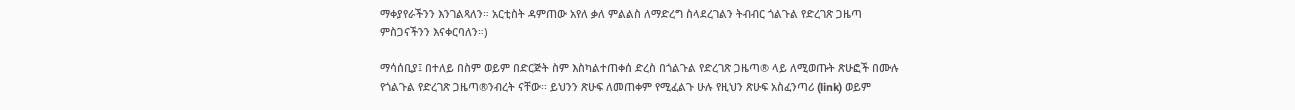ማቀያየራችንን እንገልጻለን። አርቲስት ዳምጠው አየለ ቃለ ምልልስ ለማድረግ ስላደረገልን ትብብር ጎልጉል የድረገጽ ጋዜጣ ምስጋናችንን እናቀርባለን።)

ማሳሰቢያ፤ በተለይ በስም ወይም በድርጅት ስም እስካልተጠቀሰ ድረስ በጎልጉል የድረገጽ ጋዜጣ® ላይ ለሚወጡት ጽሁፎች በሙሉ የጎልጉል የድረገጽ ጋዜጣ®ንብረት ናቸው፡፡ ይህንን ጽሁፍ ለመጠቀም የሚፈልጉ ሁሉ የዚህን ጽሁፍ አስፈንጣሪ (link) ወይም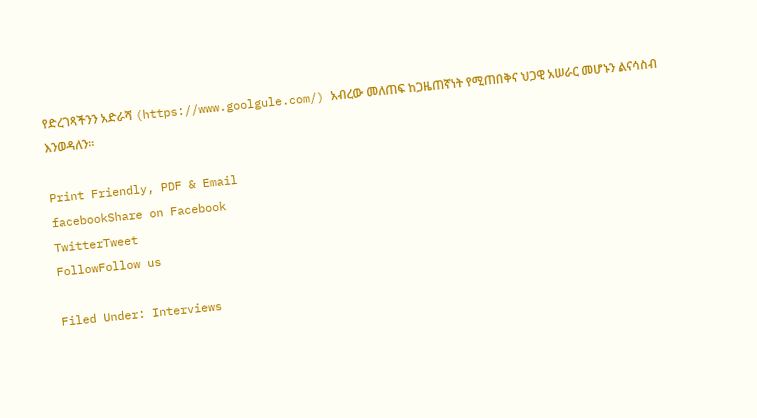የድረገጻችንን አድራሻ (https://www.goolgule.com/) አብረው መለጠፍ ከጋዜጠኛነት የሚጠበቅና ህጋዊ አሠራር መሆኑን ልናሳስብ እንወዳለን፡፡

Print Friendly, PDF & Email
facebookShare on Facebook
TwitterTweet
FollowFollow us

Filed Under: Interviews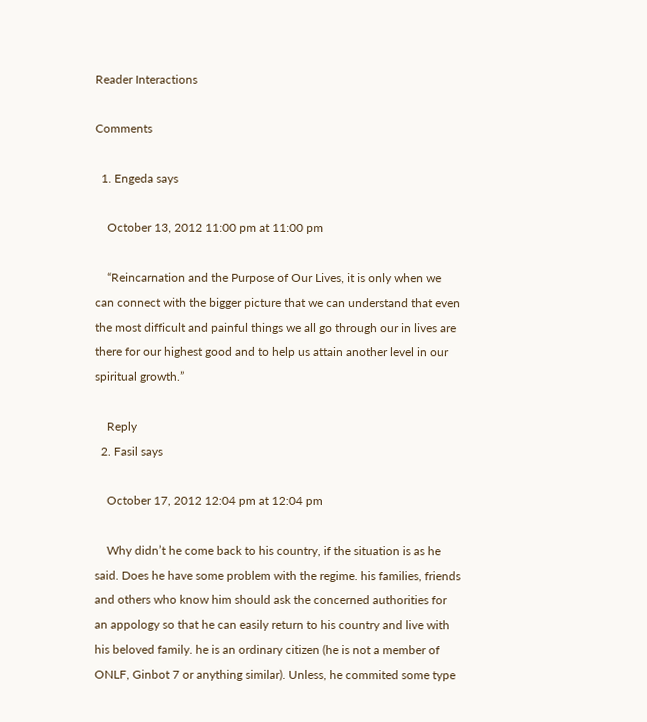Reader Interactions

Comments

  1. Engeda says

    October 13, 2012 11:00 pm at 11:00 pm

    “Reincarnation and the Purpose of Our Lives, it is only when we can connect with the bigger picture that we can understand that even the most difficult and painful things we all go through our in lives are there for our highest good and to help us attain another level in our spiritual growth.”

    Reply
  2. Fasil says

    October 17, 2012 12:04 pm at 12:04 pm

    Why didn’t he come back to his country, if the situation is as he said. Does he have some problem with the regime. his families, friends and others who know him should ask the concerned authorities for an appology so that he can easily return to his country and live with his beloved family. he is an ordinary citizen (he is not a member of ONLF, Ginbot 7 or anything similar). Unless, he commited some type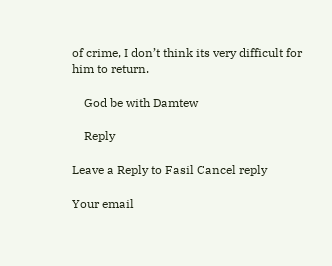of crime, I don’t think its very difficult for him to return.

    God be with Damtew

    Reply

Leave a Reply to Fasil Cancel reply

Your email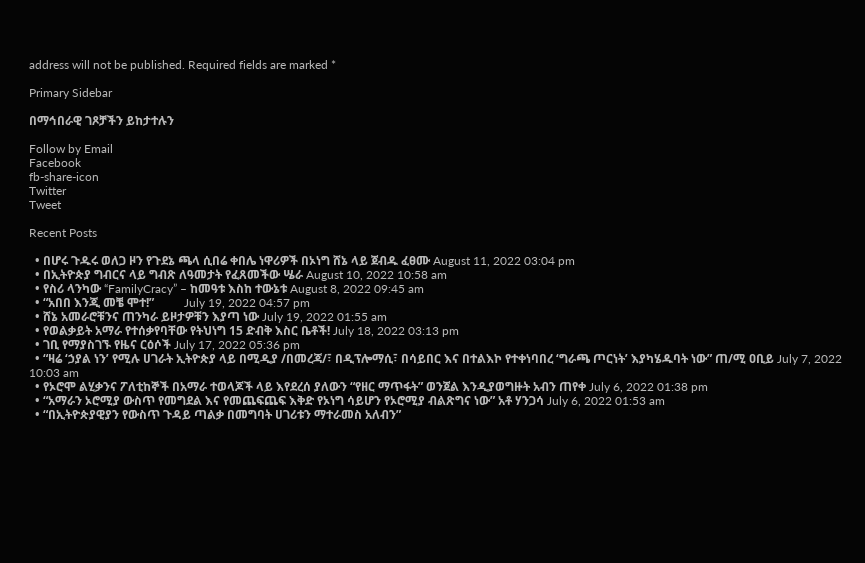address will not be published. Required fields are marked *

Primary Sidebar

በማኅበራዊ ገጾቻችን ይከታተሉን

Follow by Email
Facebook
fb-share-icon
Twitter
Tweet

Recent Posts

  • በሆሩ ጉዱሩ ወለጋ ዞን የጉደኔ ጫላ ሲበሬ ቀበሌ ነዋሪዎች በኦነግ ሸኔ ላይ ጀብዱ ፈፀሙ August 11, 2022 03:04 pm
  • በኢትዮጵያ ግብርና ላይ ግብጽ ለዓመታት የፈጸመችው ሤራ August 10, 2022 10:58 am
  • የስሪ ላንካው “FamilyCracy” – ከመዓቱ እስከ ተውኔቱ August 8, 2022 09:45 am
  • “አበበ እንጂ መቼ ሞተ!”          July 19, 2022 04:57 pm
  • ሸኔ አመራሮቹንና ጠንካራ ይዞታዎቹን እያጣ ነው July 19, 2022 01:55 am
  • የወልቃይት አማራ የተሰቃየባቸው የትህነግ 15 ድብቅ እስር ቤቶች! July 18, 2022 03:13 pm
  • ገቢ የማያስገኙ የዜና ርዕሶች July 17, 2022 05:36 pm
  • “ዛሬ ‘ኃያል ነን’ የሚሉ ሀገራት ኢትዮጵያ ላይ በሚዲያ /በመረጃ/፣ በዲፕሎማሲ፣ በሳይበር እና በተልእኮ የተቀነባበረ ‘ግራጫ ጦርነት’ እያካሄዱባት ነው” ጠ/ሚ ዐቢይ July 7, 2022 10:03 am
  • የኦሮሞ ልሂቃንና ፖለቲከኞች በአማራ ተወላጆች ላይ እየደረሰ ያለውን “የዘር ማጥፋት” ወንጀል እንዲያወግዙት አብን ጠየቀ July 6, 2022 01:38 pm
  • “አማራን ኦሮሚያ ውስጥ የመግደል እና የመጨፍጨፍ እቅድ የኦነግ ሳይሆን የኦሮሚያ ብልጽግና ነው” አቶ ሃንጋሳ July 6, 2022 01:53 am
  • “በኢትዮጵያዊያን የውስጥ ጉዳይ ጣልቃ በመግባት ሀገሪቱን ማተራመስ አለብን”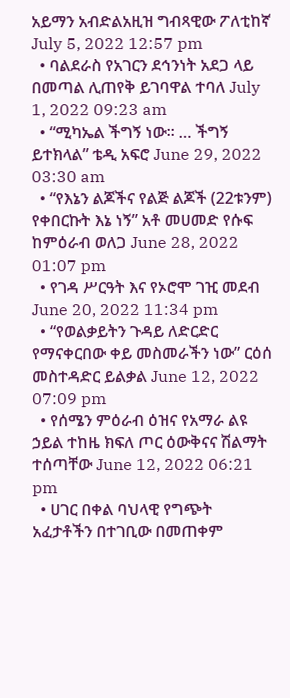አይማን አብድልአዚዝ ግብጻዊው ፖለቲከኛ July 5, 2022 12:57 pm
  • ባልደራስ የአገርን ደኅንነት አደጋ ላይ በመጣል ሊጠየቅ ይገባዋል ተባለ July 1, 2022 09:23 am
  • “ሚካኤል ችግኝ ነው። … ችግኝ ይተክላል” ቴዲ አፍሮ June 29, 2022 03:30 am
  • “የእኔን ልጆችና የልጅ ልጆች (22ቱንም) የቀበርኩት እኔ ነኝ” አቶ መሀመድ የሱፍ ከምዕራብ ወለጋ June 28, 2022 01:07 pm
  • የገዳ ሥርዓት እና የኦሮሞ ገዢ መደብ June 20, 2022 11:34 pm
  • “የወልቃይትን ጉዳይ ለድርድር የማናቀርበው ቀይ መስመራችን ነው” ርዕሰ መስተዳድር ይልቃል June 12, 2022 07:09 pm
  • የሰሜን ምዕራብ ዕዝና የአማራ ልዩ ኃይል ተከዜ ክፍለ ጦር ዕውቅናና ሽልማት ተሰጣቸው June 12, 2022 06:21 pm
  • ሀገር በቀል ባህላዊ የግጭት አፈታቶችን በተገቢው በመጠቀም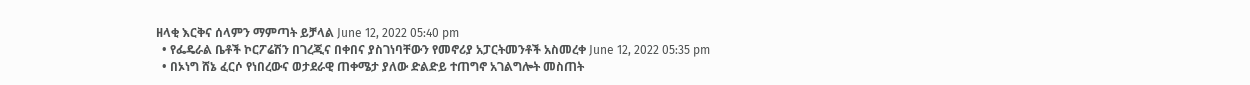ዘላቂ እርቅና ሰላምን ማምጣት ይቻላል June 12, 2022 05:40 pm
  • የፌዴራል ቤቶች ኮርፖሬሽን በገረጂና በቀበና ያስገነባቸውን የመኖሪያ አፓርትመንቶች አስመረቀ June 12, 2022 05:35 pm
  • በኦነግ ሸኔ ፈርሶ የነበረውና ወታደራዊ ጠቀሜታ ያለው ድልድይ ተጠግኖ አገልግሎት መስጠት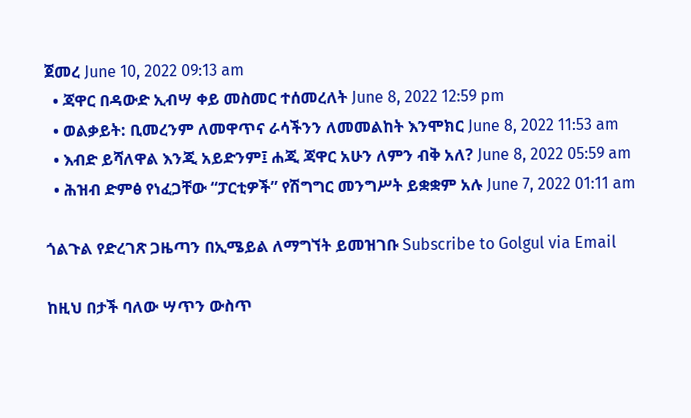ጀመረ June 10, 2022 09:13 am
  • ጃዋር በዳውድ ኢብሣ ቀይ መስመር ተሰመረለት June 8, 2022 12:59 pm
  • ወልቃይት: ቢመረንም ለመዋጥና ራሳችንን ለመመልከት እንሞክር June 8, 2022 11:53 am
  • እብድ ይሻለዋል እንጂ አይድንም፤ ሐጂ ጃዋር አሁን ለምን ብቅ አለ? June 8, 2022 05:59 am
  • ሕዝብ ድምፅ የነፈጋቸው “ፓርቲዎች” የሽግግር መንግሥት ይቋቋም አሉ June 7, 2022 01:11 am

ጎልጉል የድረገጽ ጋዜጣን በኢሜይል ለማግኘት ይመዝገቡ Subscribe to Golgul via Email

ከዚህ በታች ባለው ሣጥን ውስጥ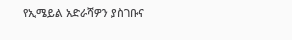የኢሜይል አድራሻዎን ያስገቡና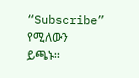“Subscribe” የሚለውን ይጫኑ፡፡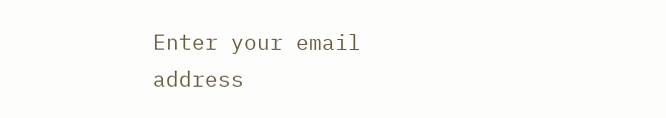Enter your email address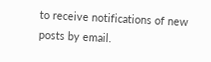to receive notifications of new posts by email.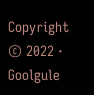Copyright © 2022 · Goolgule